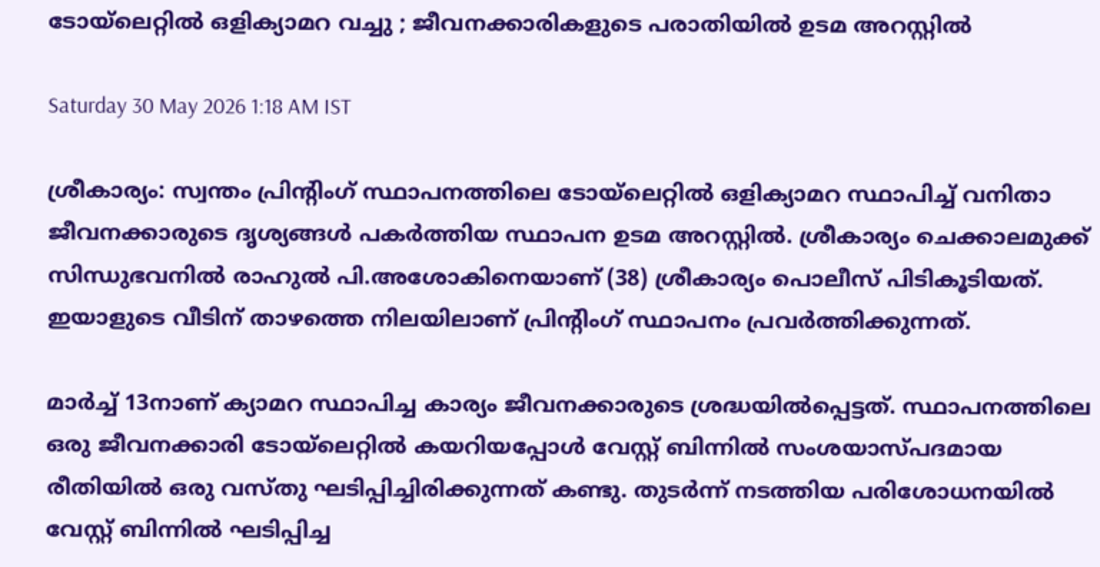ടോയ്ലെറ്റിൽ ഒളിക്യാമറ വച്ചു ; ജീവനക്കാരികളുടെ പരാതിയിൽ ഉടമ അറസ്റ്റിൽ

Saturday 30 May 2026 1:18 AM IST

ശ്രീകാര്യം: സ്വന്തം പ്രിന്റിംഗ് സ്ഥാപനത്തിലെ ടോയ്‌ലെറ്റിൽ ഒളിക്യാമറ സ്ഥാപിച്ച് വനിതാ ജീവനക്കാരുടെ ദൃശ്യങ്ങൾ പകർത്തിയ സ്ഥാപന ഉടമ അറസ്റ്റിൽ. ശ്രീകാര്യം ചെക്കാലമുക്ക് സിന്ധുഭവനിൽ രാഹുൽ പി.അശോകിനെയാണ് (38) ശ്രീകാര്യം പൊലീസ് പിടികൂടിയത്. ഇയാളുടെ വീടിന് താഴത്തെ നിലയിലാണ് പ്രിന്റിംഗ് സ്ഥാപനം പ്രവർത്തിക്കുന്നത്.

മാർച്ച് 13നാണ് ക്യാമറ സ്ഥാപിച്ച കാര്യം ജീവനക്കാരുടെ ശ്രദ്ധയിൽപ്പെട്ടത്. സ്ഥാപനത്തിലെ ഒരു ജീവനക്കാരി ടോയ്‌ലെറ്റിൽ കയറിയപ്പോൾ വേസ്റ്റ് ബിന്നിൽ സംശയാസ്‌പദമായ രീതിയിൽ ഒരു വസ്തു ഘടിപ്പിച്ചിരിക്കുന്നത് കണ്ടു. തുടർന്ന് നടത്തിയ പരിശോധനയിൽ വേസ്റ്റ് ബിന്നിൽ ഘടിപ്പിച്ച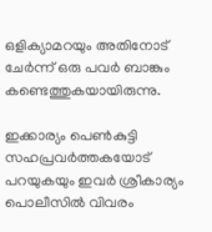ഒളിക്യാമറയും അതിനോട് ചേർന്ന് ഒരു പവർ ബാങ്കും കണ്ടെത്തുകയായിരുന്നു.

ഇക്കാര്യം പെൺകുട്ടി സഹപ്രവർത്തകയോട് പറയുകയും ഇവർ ശ്രീകാര്യം പൊലീസിൽ വിവരം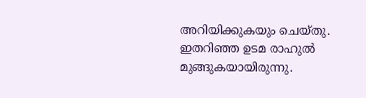അറിയിക്കുകയും ചെയ്തു. ഇതറിഞ്ഞ ഉടമ രാഹുൽ മുങ്ങുകയായിരുന്നു.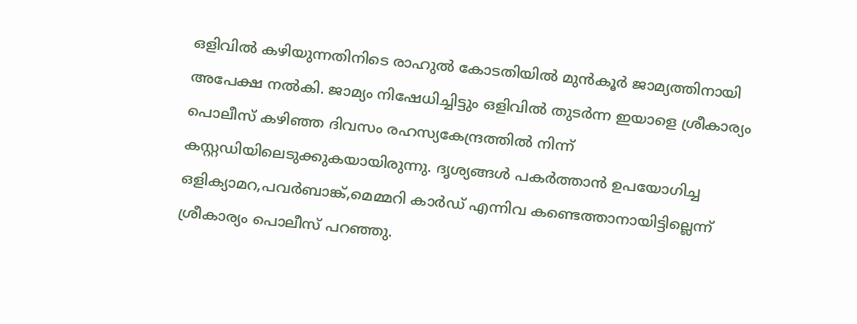ഒളിവിൽ കഴിയുന്നതിനിടെ രാഹുൽ കോടതിയിൽ മുൻകൂർ ജാമ്യത്തിനായി അപേക്ഷ നൽകി. ജാമ്യം നിഷേധിച്ചിട്ടും ഒളിവിൽ തുടർന്ന ഇയാളെ ശ്രീകാര്യം പൊലീസ് കഴിഞ്ഞ ദിവസം രഹസ്യകേന്ദ്രത്തിൽ നിന്ന് കസ്റ്റഡിയിലെടുക്കുകയായിരുന്നു. ദൃശ്യങ്ങൾ പകർത്താൻ ഉപയോഗിച്ച ഒളിക്യാമറ,പവർബാങ്ക്,മെമ്മറി കാർഡ് എന്നിവ കണ്ടെത്താനായിട്ടില്ലെന്ന് ശ്രീകാര്യം പൊലീസ് പറഞ്ഞു.